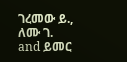ገረመው ይ., ለሙ ገ. and ይመር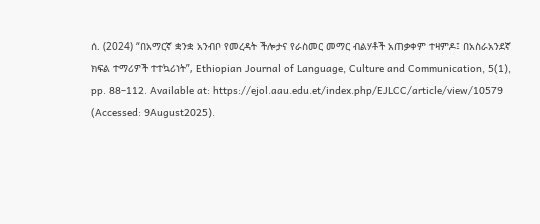ሰ. (2024) “በአማርኛ ቋንቋ አንብቦ የመረዳት ችሎታና የራስመር መማር ብልሃቶች አጠቃቀም ተዛምዶ፤ በአስራአንደኛ ክፍል ተማሪዎች ተተኳሪነት”, Ethiopian Journal of Language, Culture and Communication, 5(1), pp. 88–112. Available at: https://ejol.aau.edu.et/index.php/EJLCC/article/view/10579 (Accessed: 9August2025).